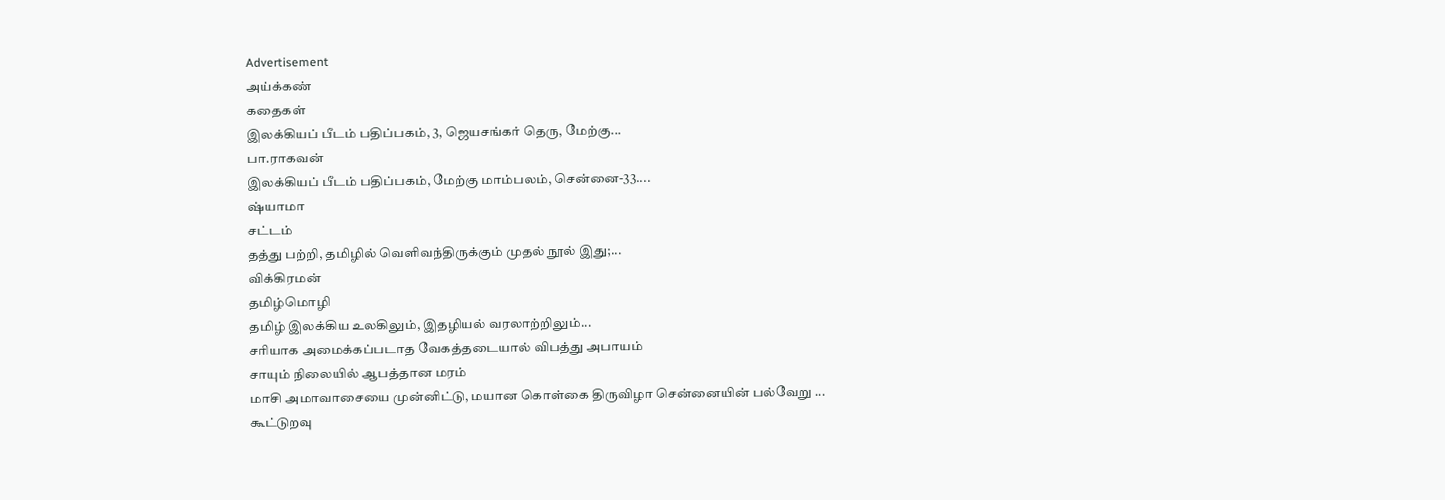Advertisement
அய்க்கண்
கதைகள்
இலக்கியப் பீடம் பதிப்பகம், 3, ஜெயசங்கர் தெரு, மேற்கு...
பா.ராகவன்
இலக்கியப் பீடம் பதிப்பகம், மேற்கு மாம்பலம், சென்னை-33....
ஷ்யாமா
சட்டம்
தத்து பற்றி, தமிழில் வெளிவந்திருக்கும் முதல் நூல் இது;...
விக்கிரமன்
தமிழ்மொழி
தமிழ் இலக்கிய உலகிலும், இதழியல் வரலாற்றிலும்...
சரியாக அமைக்கப்படாத வேகத்தடையால் விபத்து அபாயம்
சாயும் நிலையில் ஆபத்தான மரம்
மாசி அமாவாசையை முன்னிட்டு, மயான கொள்கை திருவிழா சென்னையின் பல்வேறு ...
கூட்டுறவு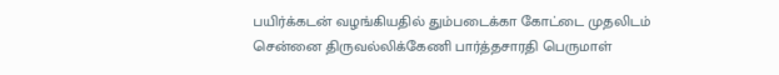பயிர்க்கடன் வழங்கியதில் தும்படைக்கா கோட்டை முதலிடம்
சென்னை திருவல்லிக்கேணி பார்த்தசாரதி பெருமாள்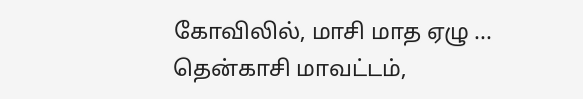கோவிலில், மாசி மாத ஏழு ...
தென்காசி மாவட்டம்,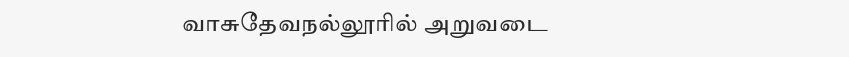வாசுதேவநல்லூரில் அறுவடை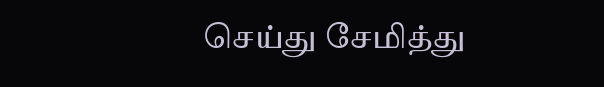செய்து சேமித்து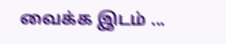வைக்க இடம் ...